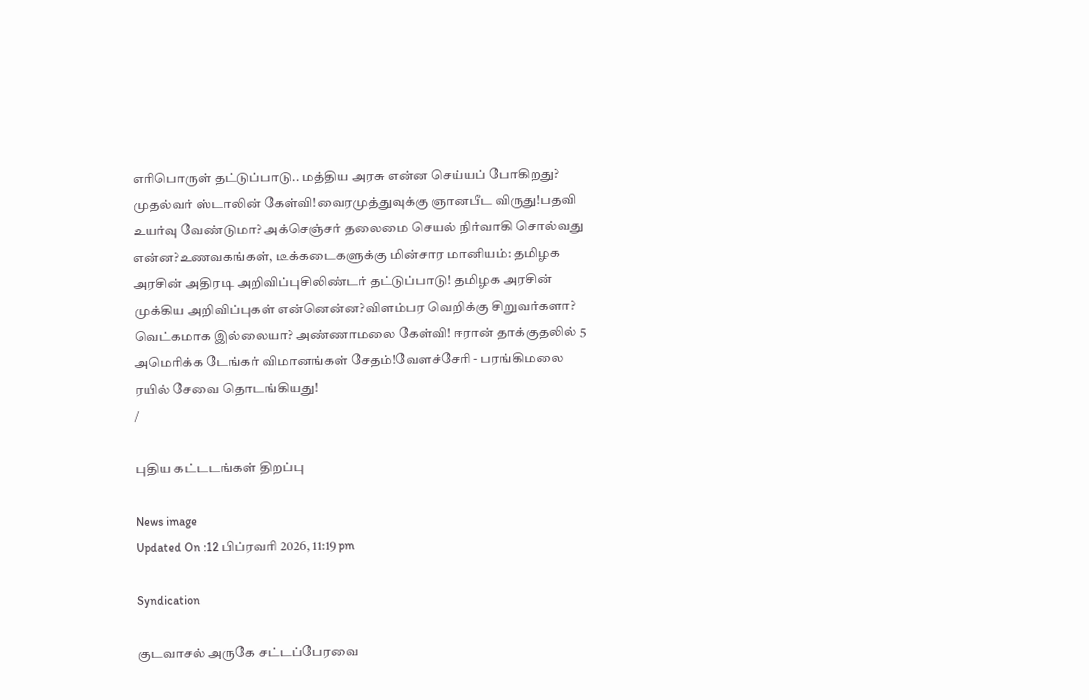எரிபொருள் தட்டுப்பாடு.. மத்திய அரசு என்ன செய்யப் போகிறது? முதல்வர் ஸ்டாலின் கேள்வி!வைரமுத்துவுக்கு ஞானபீட விருது!பதவி உயர்வு வேண்டுமா? அக்செஞ்சர் தலைமை செயல் நிர்வாகி சொல்வது என்ன?உணவகங்கள், டீக்கடைகளுக்கு மின்சார மானியம்: தமிழக அரசின் அதிரடி அறிவிப்புசிலிண்டர் தட்டுப்பாடு! தமிழக அரசின் முக்கிய அறிவிப்புகள் என்னென்ன?விளம்பர வெறிக்கு சிறுவர்களா? வெட்கமாக இல்லையா? அண்ணாமலை கேள்வி! ஈரான் தாக்குதலில் 5 அமெரிக்க டேங்கர் விமானங்கள் சேதம்!வேளச்சேரி - பரங்கிமலை ரயில் சேவை தொடங்கியது!
/

புதிய கட்டடங்கள் திறப்பு

News image
Updated On :12 பிப்ரவரி 2026, 11:19 pm

Syndication

குடவாசல் அருகே சட்டப்பேரவை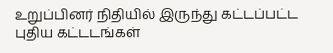உறுப்பினர் நிதியில் இருந்து கட்டப்பட்ட புதிய கட்டடங்கள்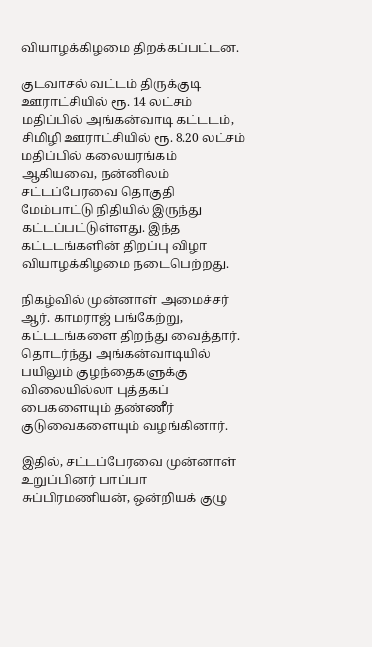வியாழக்கிழமை திறக்கப்பட்டன.

குடவாசல் வட்டம் திருக்குடி ஊராட்சியில் ரூ. 14 லட்சம் மதிப்பில் அங்கன்வாடி கட்டடம், சிமிழி ஊராட்சியில் ரூ. 8.20 லட்சம் மதிப்பில் கலையரங்கம் ஆகியவை, நன்னிலம் சட்டப்பேரவை தொகுதி மேம்பாட்டு நிதியில் இருந்து கட்டப்பட்டுள்ளது. இந்த கட்டடங்களின் திறப்பு விழா வியாழக்கிழமை நடைபெற்றது.

நிகழ்வில் முன்னாள் அமைச்சர் ஆர். காமராஜ் பங்கேற்று, கட்டடங்களை திறந்து வைத்தார். தொடர்ந்து அங்கன்வாடியில் பயிலும் குழந்தைகளுக்கு விலையில்லா புத்தகப் பைகளையும் தண்ணீர் குடுவைகளையும் வழங்கினார்.

இதில், சட்டப்பேரவை முன்னாள் உறுப்பினர் பாப்பா சுப்பிரமணியன், ஒன்றியக் குழு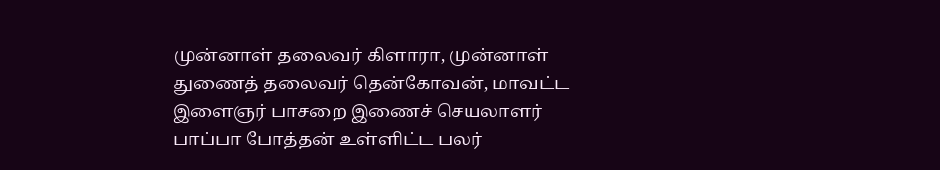முன்னாள் தலைவர் கிளாரா, முன்னாள் துணைத் தலைவர் தென்கோவன், மாவட்ட இளைஞர் பாசறை இணைச் செயலாளர் பாப்பா போத்தன் உள்ளிட்ட பலர்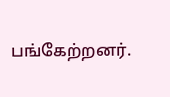பங்கேற்றனர்.